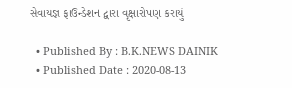સેવાયજ્ઞ ફાઉન્ડેશન દ્વારા વૃક્ષારોપણ કરાયું

  • Published By : B.K.NEWS DAINIK
  • Published Date : 2020-08-13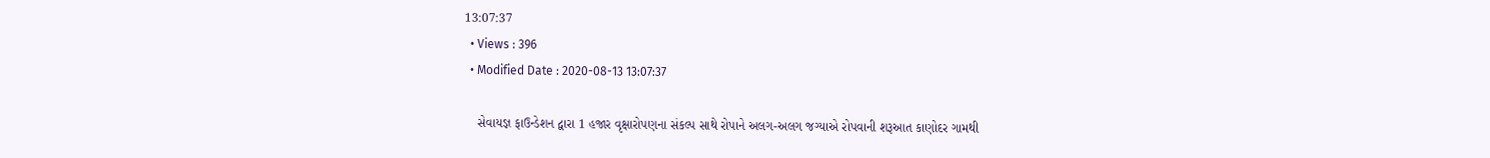13:07:37
  • Views : 396
  • Modified Date : 2020-08-13 13:07:37

    સેવાયજ્ઞ ફાઉન્ડેશન દ્વારા 1 હજાર વૃક્ષારોપણના સંકલ્પ સાથે રોપાને અલગ-અલગ જગ્યાએ રોપવાની શરૂઆત કાણોદર ગામથી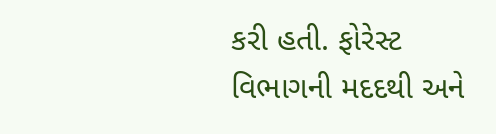કરી હતી. ફોરેસ્ટ વિભાગની મદદથી અને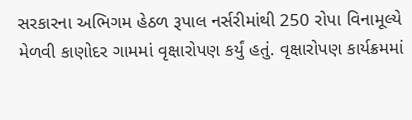સરકારના અભિગમ હેઠળ રૂપાલ નર્સરીમાંથી 250 રોપા વિનામૂલ્યે મેળવી કાણોદર ગામમાં વૃક્ષારોપણ કર્યું હતું. વૃક્ષારોપણ કાર્યક્રમમાં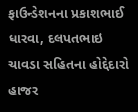ફાઉન્ડેશનના પ્રકાશભાઈ ધારવા, દલપતભાઇ ચાવડા સહિતના હોદ્દેદારો હાજર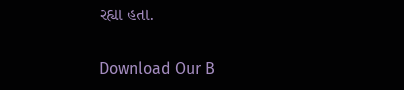રહ્યા હતા.

Download Our B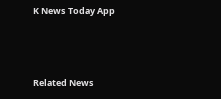K News Today App



Related News